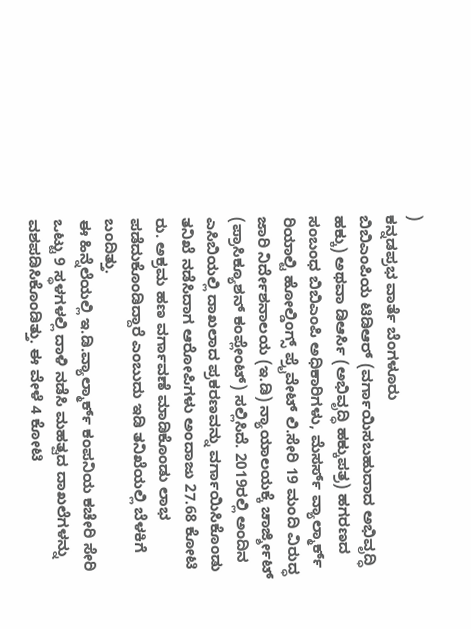)
ಕನ್ನಡಪ್ರಭ ವಾರ್ತೆ ಬೆಂಗಳೂರು
ಬಿಬಿಎಂಪಿಯ ಟಿಡಿಆರ್ (ವರ್ಗಾಯಿಸಬಹುದಾದ ಅಭಿವೃದ್ಧಿ ಹಕ್ಕು) ಅಥವಾ ಡಿಆರ್ಸಿ (ಅಭಿವೃದ್ಧಿ ಹಕ್ಕುಪತ್ರ) ಹಗರಣದ ಸಂಬಂಧ ಬಿಬಿಎಂಪಿ ಅಧಿಕಾರಿಗಳು, ಮೆಸರ್ಸ್ ವ್ಯಾಲ್ಮಾರ್ಕ್ ರಿಯಾಲ್ಟಿ ಹೋಲ್ಡಿಂಗ್ಸ್ ಪ್ರೈವೇಟ್ ಲಿ.ಸೇರಿ 19 ಮಂದಿ ವಿರುದ್ಧ ಜಾರಿ ನಿರ್ದೇಶನಾಲಯ (ಇ.ಡಿ) ನ್ಯಾಯಾಲಯಕ್ಕೆ ಚಾರ್ಜ್ಶೀಟ್ (ಪ್ರಾಸಿಕ್ಯೂಶನ್ ಕಂಪ್ಲೇಂಟ್) ಸಲ್ಲಿಸಿದೆ. 2019ರಲ್ಲಿ ಅಂದಿನ ಎಸಿಬಿಯಲ್ಲಿ ದಾಖಲಾದ ಪ್ರಕರಣವನ್ನು ವರ್ಗಾಯಿಸಿಕೊಂಡು ತನಿಖೆ ನಡೆಸಿದಾಗ ಆರೋಪಿಗಳು ಅಂದಾಜು 27.68 ಕೋಟಿ ರು. ಅಕ್ರಮ ಹಣ ವರ್ಗಾವಣೆ ಮಾಡಿಕೊಂಡು ಲಾಭ ಪಡೆದುಕೊಂಡಿದ್ದಾರೆ ಎಂಬುದು ಇಡಿ ತನಿಖೆಯಲ್ಲಿ ಬೆಳಕಿಗೆ ಬಂದಿತ್ತು.
ಈ ಹಿನ್ನೆಲೆಯಲ್ಲಿ ಇ.ಡಿ.ವ್ಯಾಲ್ಮಾರ್ಕ್ ಕಂಪನಿಯ ಕಚೇರಿ ಸೇರಿ ಒಟ್ಟು 9 ಸ್ಥಳಗಳಲ್ಲಿ ದಾಳಿ ನಡೆಸಿ ಮಹತ್ವದ ದಾಖಲೆಗಳನ್ನು ವಶಪಡಿಸಿಕೊಂಡಿತ್ತು. ಈ ವೇಳೆ 4 ಕೋಟಿ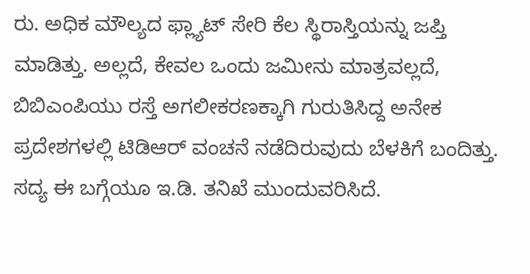ರು. ಅಧಿಕ ಮೌಲ್ಯದ ಫ್ಲ್ಯಾಟ್ ಸೇರಿ ಕೆಲ ಸ್ಥಿರಾಸ್ತಿಯನ್ನು ಜಪ್ತಿ ಮಾಡಿತ್ತು. ಅಲ್ಲದೆ, ಕೇವಲ ಒಂದು ಜಮೀನು ಮಾತ್ರವಲ್ಲದೆ, ಬಿಬಿಎಂಪಿಯು ರಸ್ತೆ ಅಗಲೀಕರಣಕ್ಕಾಗಿ ಗುರುತಿಸಿದ್ದ ಅನೇಕ ಪ್ರದೇಶಗಳಲ್ಲಿ ಟಿಡಿಆರ್ ವಂಚನೆ ನಡೆದಿರುವುದು ಬೆಳಕಿಗೆ ಬಂದಿತ್ತು. ಸದ್ಯ ಈ ಬಗ್ಗೆಯೂ ಇ.ಡಿ. ತನಿಖೆ ಮುಂದುವರಿಸಿದೆ.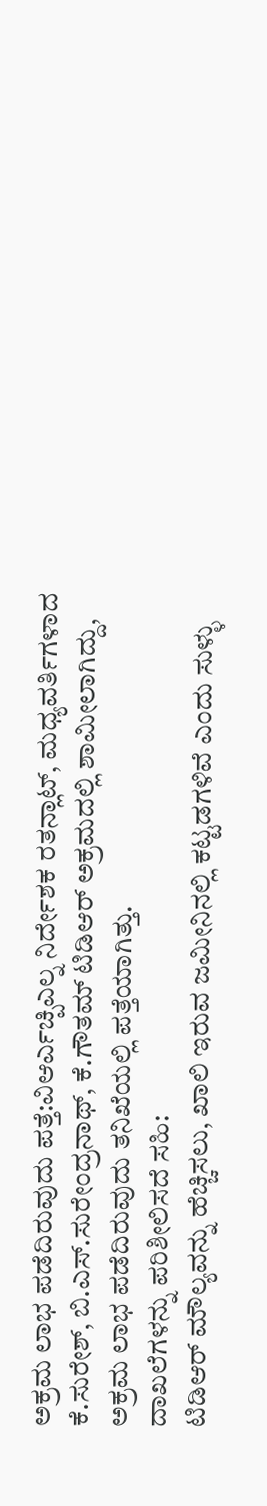ಅಕ್ರಮ ಲಾಭ ಪಡೆದಿರುವುದು ಪತ್ತೆ:ವಿಆರ್ಎಚ್ಪಿಎಲ್ನ ನಿರ್ದೇಶಕ ರತನ್ಲಾಟ್, ಮಧ್ಯವರ್ತಿಗಳಾದ ಕೆ.ಸುರೇಶ್, ಬಿ.ಎಸ್.ಸುರೇಂದ್ರನಾಥ್, ಕೆ.ಗೌತಮ್ ಟಿಡಿಆರ್ ಅಕ್ರಮದಲ್ಲಿ ಶಾಮೀಲಾಗಿದ್ದು, ಅಕ್ರಮ ಲಾಭ ಪಡೆದಿರುವುದು ತನಿಖೆಯಲ್ಲಿ ಪತ್ತೆಯಾಗಿತ್ತು.
ದಾಖಲೆಗಳನ್ನು ಪರಿಶೀಲಿಸದೆ ಸಹಿ:
ಟಿಡಿಆರ್ ಮೌಲ್ಯವನ್ನು ಹೆಚ್ಚಿಸಲು, ಖಾಲಿ ಇರುವ ಜಮೀನಿನಲ್ಲಿ ಕಟ್ಟಡಗಳಿವೆ ಎಂದು ಸುಳ್ಳು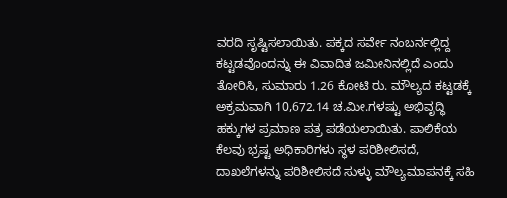ವರದಿ ಸೃಷ್ಟಿಸಲಾಯಿತು. ಪಕ್ಕದ ಸರ್ವೇ ನಂಬರ್ನಲ್ಲಿದ್ದ ಕಟ್ಟಡವೊಂದನ್ನು ಈ ವಿವಾದಿತ ಜಮೀನಿನಲ್ಲಿದೆ ಎಂದು ತೋರಿಸಿ, ಸುಮಾರು 1.26 ಕೋಟಿ ರು. ಮೌಲ್ಯದ ಕಟ್ಟಡಕ್ಕೆ ಅಕ್ರಮವಾಗಿ 10,672.14 ಚ.ಮೀ.ಗಳಷ್ಟು ಅಭಿವೃದ್ಧಿ ಹಕ್ಕುಗಳ ಪ್ರಮಾಣ ಪತ್ರ ಪಡೆಯಲಾಯಿತು. ಪಾಲಿಕೆಯ ಕೆಲವು ಭ್ರಷ್ಟ ಅಧಿಕಾರಿಗಳು ಸ್ಥಳ ಪರಿಶೀಲಿಸದೆ, ದಾಖಲೆಗಳನ್ನು ಪರಿಶೀಲಿಸದೆ ಸುಳ್ಳು ಮೌಲ್ಯಮಾಪನಕ್ಕೆ ಸಹಿ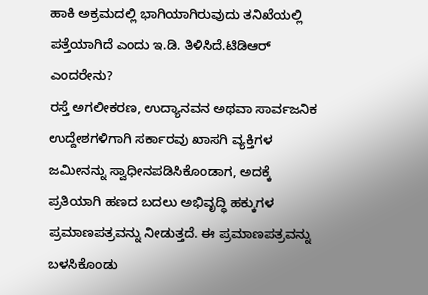ಹಾಕಿ ಅಕ್ರಮದಲ್ಲಿ ಭಾಗಿಯಾಗಿರುವುದು ತನಿಖೆಯಲ್ಲಿ ಪತ್ತೆಯಾಗಿದೆ ಎಂದು ಇ.ಡಿ. ತಿಳಿಸಿದೆ.ಟಿಡಿಆರ್ ಎಂದರೇನು?
ರಸ್ತೆ ಅಗಲೀಕರಣ, ಉದ್ಯಾನವನ ಅಥವಾ ಸಾರ್ವಜನಿಕ ಉದ್ದೇಶಗಳಿಗಾಗಿ ಸರ್ಕಾರವು ಖಾಸಗಿ ವ್ಯಕ್ತಿಗಳ ಜಮೀನನ್ನು ಸ್ವಾಧೀನಪಡಿಸಿಕೊಂಡಾಗ, ಅದಕ್ಕೆ ಪ್ರತಿಯಾಗಿ ಹಣದ ಬದಲು ಅಭಿವೃದ್ಧಿ ಹಕ್ಕುಗಳ ಪ್ರಮಾಣಪತ್ರವನ್ನು ನೀಡುತ್ತದೆ. ಈ ಪ್ರಮಾಣಪತ್ರವನ್ನು ಬಳಸಿಕೊಂಡು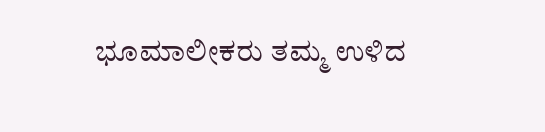ಭೂಮಾಲೀಕರು ತಮ್ಮ ಉಳಿದ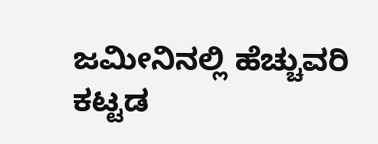ಜಮೀನಿನಲ್ಲಿ ಹೆಚ್ಚುವರಿ ಕಟ್ಟಡ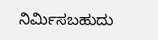ನಿರ್ಮಿಸಬಹುದು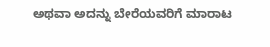ಅಥವಾ ಅದನ್ನು ಬೇರೆಯವರಿಗೆ ಮಾರಾಟ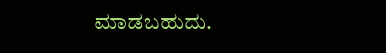ಮಾಡಬಹುದು.